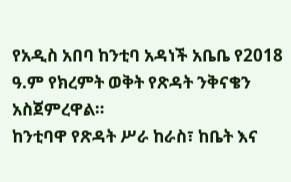የአዲስ አበባ ከንቲባ አዳነች አቤቤ የ2018 ዓ.ም የክረምት ወቅት የጽዳት ንቅናቄን አስጀምረዋል።
ከንቲባዋ የጽዳት ሥራ ከራስ፣ ከቤት እና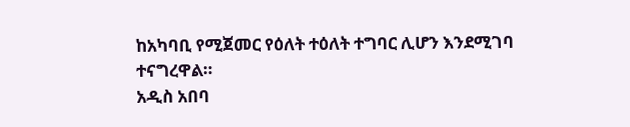ከአካባቢ የሚጀመር የዕለት ተዕለት ተግባር ሊሆን እንደሚገባ ተናግረዋል።
አዲስ አበባ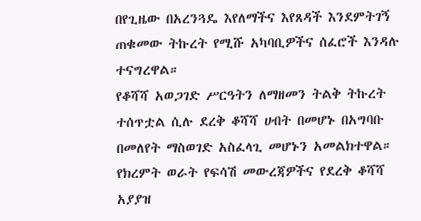በየጊዜው በአረንጓዴ እየለማችና እየጸዳች እንደምትገኝ ጠቁመው ትኩረት የሚሹ አካባቢዎችና ሰፈሮች እንዳሉ ተናግረዋል።
የቆሻሻ አወጋገድ ሥርዓትን ለማዘመን ትልቅ ትኩረት ተሰጥቷል ሲሉ ደረቅ ቆሻሻ ሀብት በመሆኑ በአግባቡ በመለየት ማስወገድ አስፈላጊ መሆኑን አመልክተዋል።
የክረምት ወራት የፍሳሽ መውረጃዎችና የደረቅ ቆሻሻ አያያዝ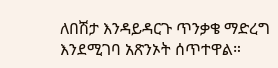ለበሽታ እንዳይዳርጉ ጥንቃቄ ማድረግ እንደሚገባ አጽንኦት ሰጥተዋል።